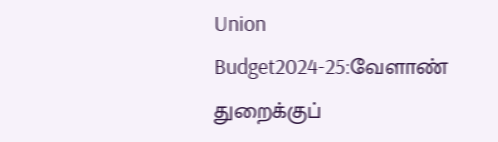Union Budget2024-25:வேளாண் துறைக்குப்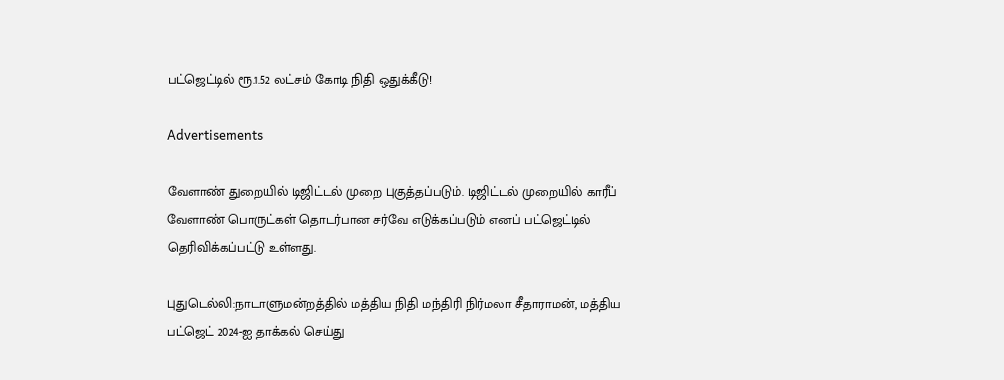பட்ஜெட்டில் ரூ.1.52 லட்சம் கோடி நிதி ஒதுக்கீடு!

Advertisements

வேளாண் துறையில் டிஜிட்டல் முறை புகுத்தப்படும். டிஜிட்டல் முறையில் காரீப் வேளாண் பொருட்கள் தொடர்பான சர்வே எடுக்கப்படும் எனப் பட்ஜெட்டில் தெரிவிக்கப்பட்டு உள்ளது.

புதுடெல்லி:நாடாளுமன்றத்தில் மத்திய நிதி மந்திரி நிர்மலா சீதாராமன், மத்திய பட்ஜெட் 2024-ஐ தாக்கல் செய்து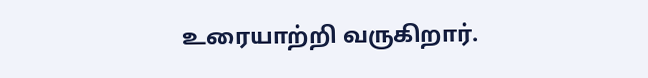உரையாற்றி வருகிறார்.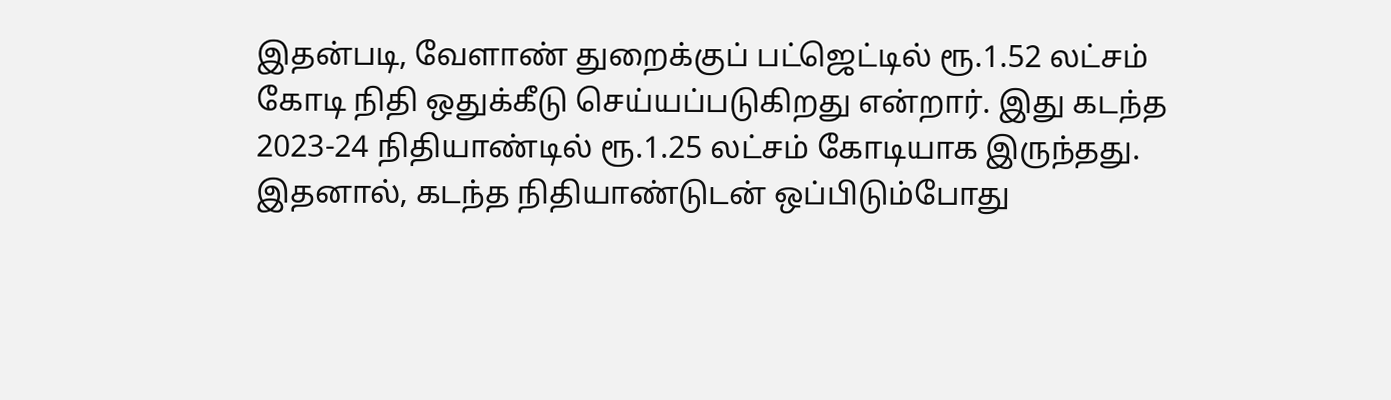இதன்படி, வேளாண் துறைக்குப் பட்ஜெட்டில் ரூ.1.52 லட்சம் கோடி நிதி ஒதுக்கீடு செய்யப்படுகிறது என்றார். இது கடந்த 2023-24 நிதியாண்டில் ரூ.1.25 லட்சம் கோடியாக இருந்தது. இதனால், கடந்த நிதியாண்டுடன் ஒப்பிடும்போது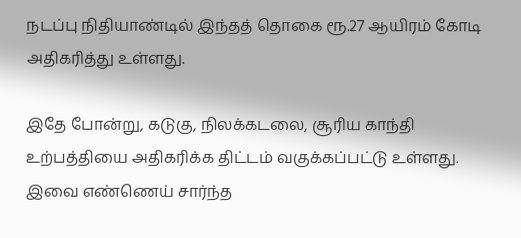நடப்பு நிதியாண்டில் இந்தத் தொகை ரூ.27 ஆயிரம் கோடி அதிகரித்து உள்ளது.

இதே போன்று, கடுகு, நிலக்கடலை, சூரிய காந்தி உற்பத்தியை அதிகரிக்க திட்டம் வகுக்கப்பட்டு உள்ளது. இவை எண்ணெய் சார்ந்த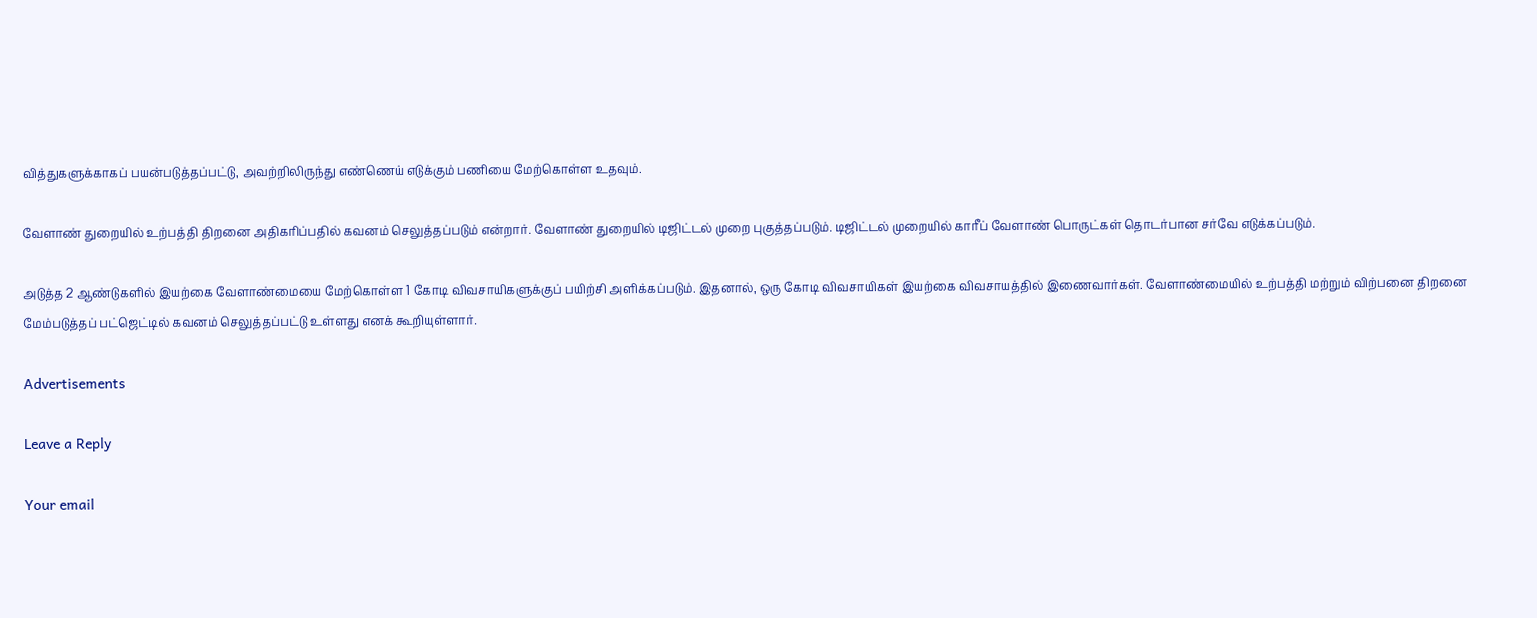வித்துகளுக்காகப் பயன்படுத்தப்பட்டு, அவற்றிலிருந்து எண்ணெய் எடுக்கும் பணியை மேற்கொள்ள உதவும்.

வேளாண் துறையில் உற்பத்தி திறனை அதிகரிப்பதில் கவனம் செலுத்தப்படும் என்றார். வேளாண் துறையில் டிஜிட்டல் முறை புகுத்தப்படும். டிஜிட்டல் முறையில் காரீப் வேளாண் பொருட்கள் தொடர்பான சர்வே எடுக்கப்படும்.

அடுத்த 2 ஆண்டுகளில் இயற்கை வேளாண்மையை மேற்கொள்ள 1 கோடி விவசாயிகளுக்குப் பயிற்சி அளிக்கப்படும். இதனால், ஒரு கோடி விவசாயிகள் இயற்கை விவசாயத்தில் இணைவார்கள். வேளாண்மையில் உற்பத்தி மற்றும் விற்பனை திறனை மேம்படுத்தப் பட்ஜெட்டில் கவனம் செலுத்தப்பட்டு உள்ளது எனக் கூறியுள்ளார்.

Advertisements

Leave a Reply

Your email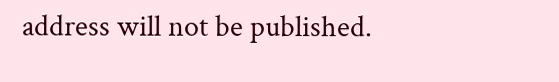address will not be published.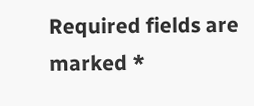Required fields are marked *